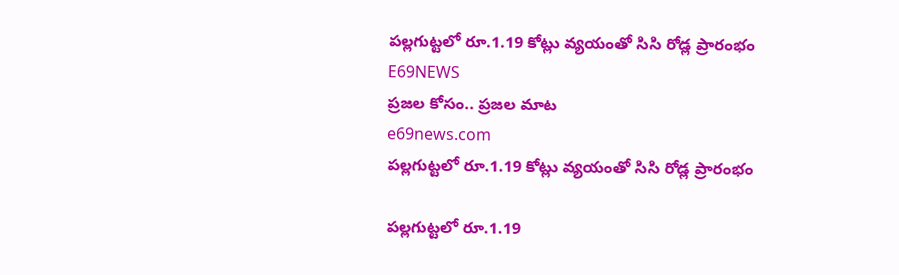పల్లగుట్టలో రూ.1.19 కోట్లు వ్యయంతో సిసి రోడ్ల ప్రారంభం
E69NEWS
ప్రజల కోసం.. ప్రజల మాట
e69news.com
పల్లగుట్టలో రూ.1.19 కోట్లు వ్యయంతో సిసి రోడ్ల ప్రారంభం

పల్లగుట్టలో రూ.1.19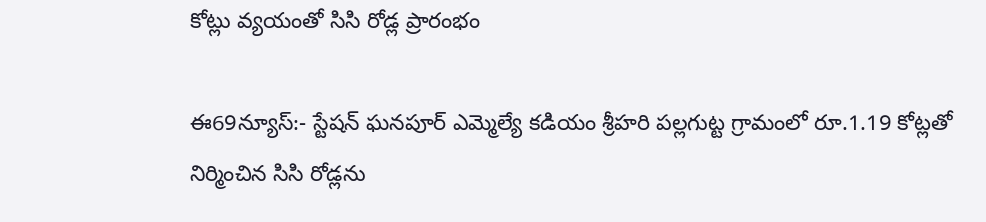కోట్లు వ్యయంతో సిసి రోడ్ల ప్రారంభం

ఈ69న్యూస్:- స్టేషన్ ఘనపూర్ ఎమ్మెల్యే కడియం శ్రీహరి పల్లగుట్ట గ్రామంలో రూ.1.19 కోట్లతో నిర్మించిన సిసి రోడ్లను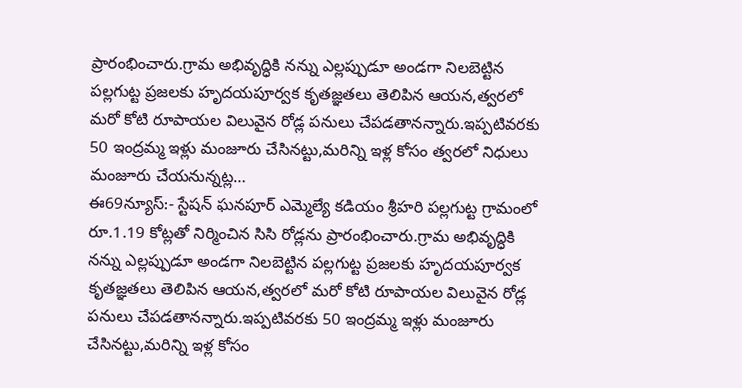ప్రారంభించారు.గ్రామ అభివృద్ధికి నన్ను ఎల్లప్పుడూ అండగా నిలబెట్టిన పల్లగుట్ట ప్రజలకు హృదయపూర్వక కృతజ్ఞతలు తెలిపిన ఆయన,త్వరలో మరో కోటి రూపాయల విలువైన రోడ్ల పనులు చేపడతానన్నారు.ఇప్పటివరకు 50 ఇంద్రమ్మ ఇళ్లు మంజూరు చేసినట్టు,మరిన్ని ఇళ్ల కోసం త్వరలో నిధులు మంజూరు చేయనున్నట్ల…
ఈ69న్యూస్:- స్టేషన్ ఘనపూర్ ఎమ్మెల్యే కడియం శ్రీహరి పల్లగుట్ట గ్రామంలో రూ.1.19 కోట్లతో నిర్మించిన సిసి రోడ్లను ప్రారంభించారు.గ్రామ అభివృద్ధికి నన్ను ఎల్లప్పుడూ అండగా నిలబెట్టిన పల్లగుట్ట ప్రజలకు హృదయపూర్వక కృతజ్ఞతలు తెలిపిన ఆయన,త్వరలో మరో కోటి రూపాయల విలువైన రోడ్ల పనులు చేపడతానన్నారు.ఇప్పటివరకు 50 ఇంద్రమ్మ ఇళ్లు మంజూరు చేసినట్టు,మరిన్ని ఇళ్ల కోసం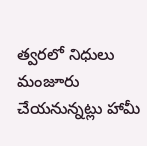త్వరలో నిధులు మంజూరు చేయనున్నట్లు హామీ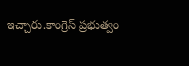ఇచ్చారు.కాంగ్రెస్ ప్రభుత్వం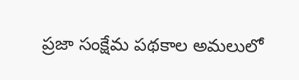ప్రజా సంక్షేమ పథకాల అమలులో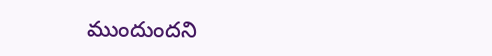ముందుందని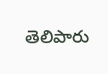తెలిపారు